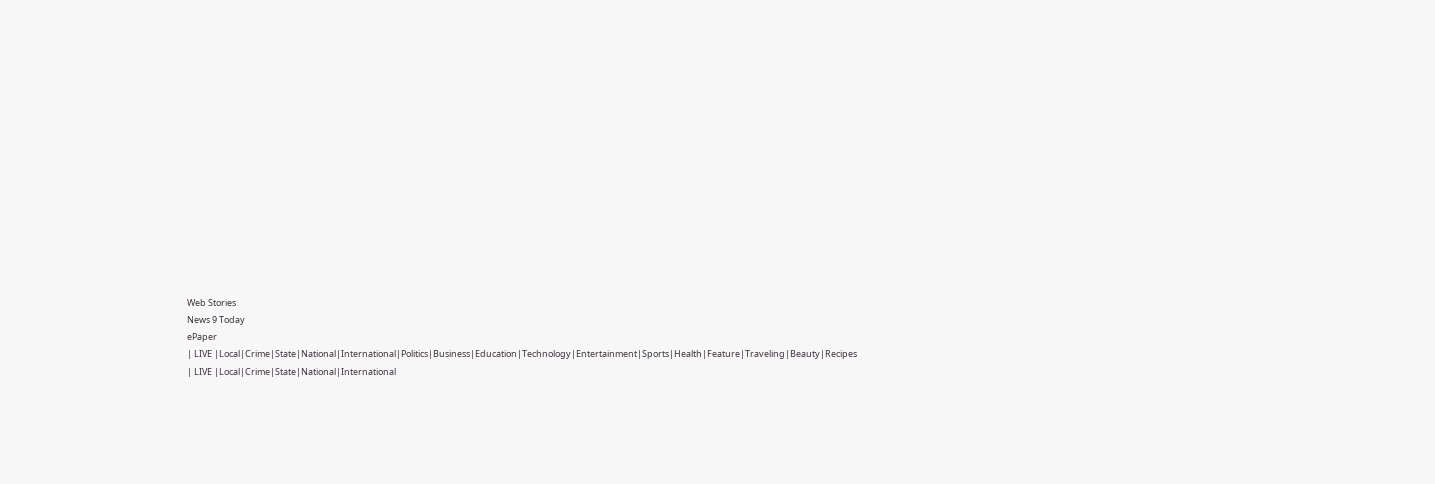Web Stories
News 9 Today
ePaper
| LIVE |Local|Crime|State|National|International|Politics|Business|Education|Technology|Entertainment|Sports|Health|Feature|Traveling|Beauty|Recipes
| LIVE |Local|Crime|State|National|International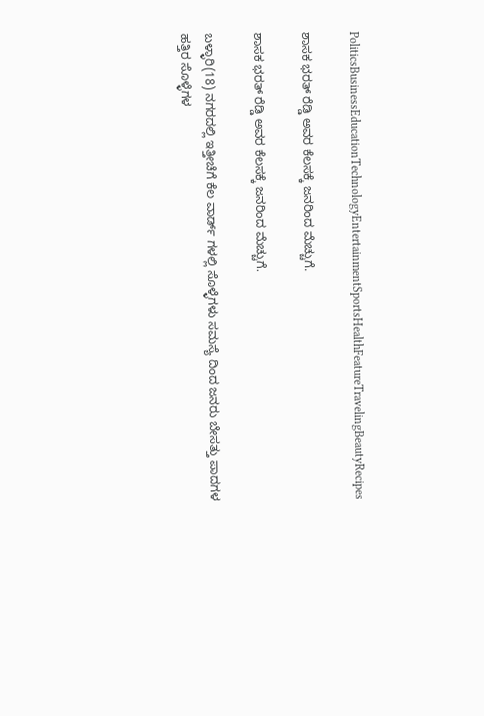PoliticsBusinessEducationTechnologyEntertainmentSportsHealthFeatureTravelingBeautyRecipes

ಶಾಸಕ ಭರತ್ ರೆಡ್ಡಿ ಅವರ ಕೆಲಸಕ್ಕೆ ಜನರಿಂದ ಮೆಚ್ಚುಗೆ.

ಶಾಸಕ ಭರತ್ ರೆಡ್ಡಿ ಅವರ ಕೆಲಸಕ್ಕೆ ಜನರಿಂದ ಮೆಚ್ಚುಗೆ.

ಬಳ್ಳಾರಿ(18) ನಗರದಲ್ಲಿ ಇತ್ತೀಚೆಗೆ ಕೆಲ ವಾರ್ಡ್ ಗಳಲ್ಲಿ ಸೊಳ್ಳೆಗಳು ಸಮಸ್ಯೆ ದಿಂದ ಜನರು ಬೇಸತ್ತು ಪಾದಗಳ ಹತ್ತಿರ ಸೊಳ್ಳೆಗಳ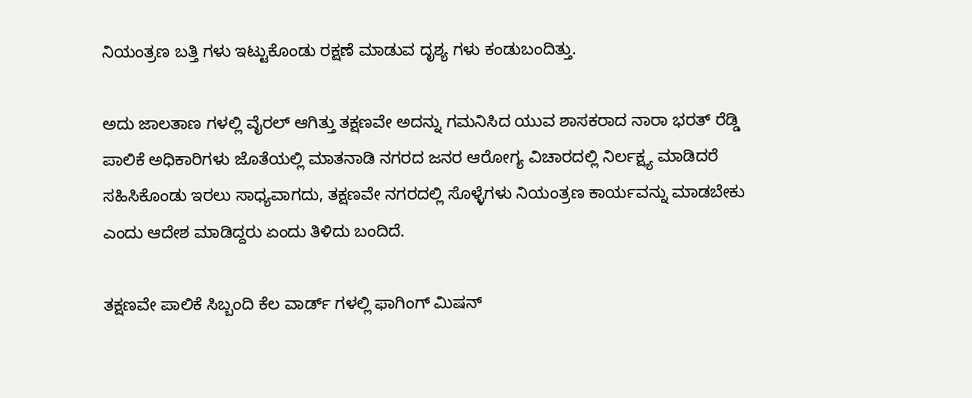ನಿಯಂತ್ರಣ ಬತ್ತಿ ಗಳು ಇಟ್ಟುಕೊಂಡು ರಕ್ಷಣೆ ಮಾಡುವ ದೃಶ್ಯ ಗಳು ಕಂಡುಬಂದಿತ್ತು.

ಅದು ಜಾಲತಾಣ ಗಳಲ್ಲಿ ವೈರಲ್ ಆಗಿತ್ತು ತಕ್ಷಣವೇ ಅದನ್ನು ಗಮನಿಸಿದ ಯುವ ಶಾಸಕರಾದ ನಾರಾ ಭರತ್ ರೆಡ್ಡಿ ಪಾಲಿಕೆ ಅಧಿಕಾರಿಗಳು ಜೊತೆಯಲ್ಲಿ ಮಾತನಾಡಿ ನಗರದ ಜನರ ಆರೋಗ್ಯ ವಿಚಾರದಲ್ಲಿ ನಿರ್ಲಕ್ಷ್ಯ ಮಾಡಿದರೆ ಸಹಿಸಿಕೊಂಡು ಇರಲು ಸಾಧ್ಯವಾಗದು, ತಕ್ಷಣವೇ ನಗರದಲ್ಲಿ ಸೊಳ್ಳೆಗಳು ನಿಯಂತ್ರಣ ಕಾರ್ಯವನ್ನು ಮಾಡಬೇಕು ಎಂದು ಆದೇಶ ಮಾಡಿದ್ದರು ಏಂದು ತಿಳಿದು ಬಂದಿದೆ.

ತಕ್ಷಣವೇ ಪಾಲಿಕೆ ಸಿಬ್ಬಂದಿ ಕೆಲ ವಾರ್ಡ್ ಗಳಲ್ಲಿ ಫಾಗಿಂಗ್ ಮಿಷನ್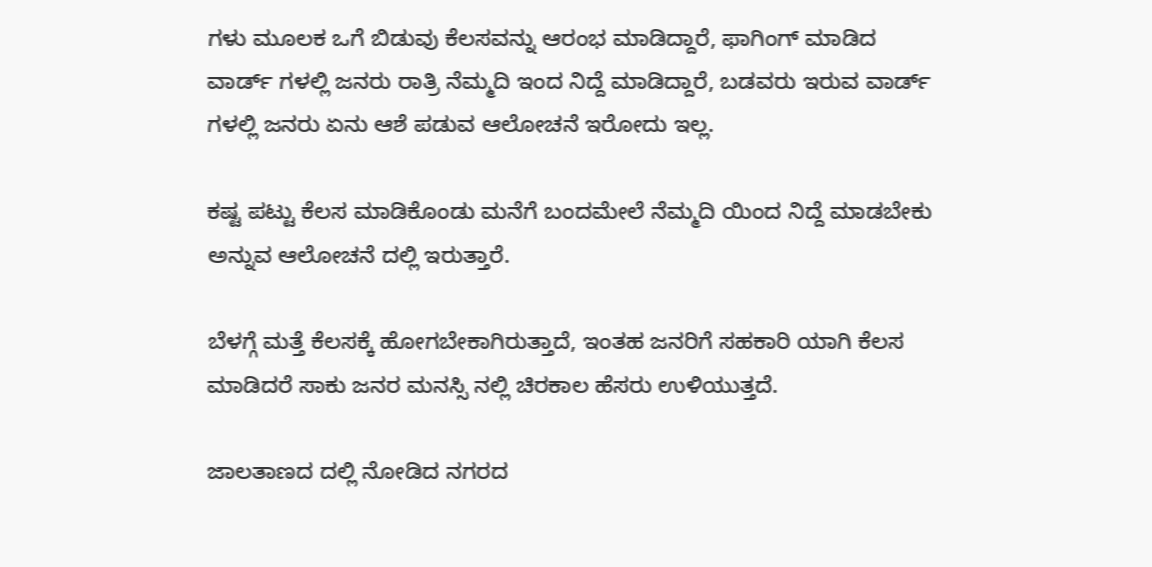ಗಳು ಮೂಲಕ ಒಗೆ ಬಿಡುವು ಕೆಲಸವನ್ನು ಆರಂಭ ಮಾಡಿದ್ದಾರೆ, ಫಾಗಿಂಗ್ ಮಾಡಿದ ವಾರ್ಡ್ ಗಳಲ್ಲಿ ಜನರು ರಾತ್ರಿ ನೆಮ್ಮದಿ ಇಂದ ನಿದ್ದೆ ಮಾಡಿದ್ದಾರೆ, ಬಡವರು ಇರುವ ವಾರ್ಡ್ ಗಳಲ್ಲಿ ಜನರು ಏನು ಆಶೆ ಪಡುವ ಆಲೋಚನೆ ಇರೋದು ಇಲ್ಲ.

ಕಷ್ಟ ಪಟ್ಟು ಕೆಲಸ ಮಾಡಿಕೊಂಡು ಮನೆಗೆ ಬಂದಮೇಲೆ ನೆಮ್ಮದಿ ಯಿಂದ ನಿದ್ದೆ ಮಾಡಬೇಕು ಅನ್ನುವ ಆಲೋಚನೆ ದಲ್ಲಿ ಇರುತ್ತಾರೆ.

ಬೆಳಗ್ಗೆ ಮತ್ತೆ ಕೆಲಸಕ್ಕೆ ಹೋಗಬೇಕಾಗಿರುತ್ತಾದೆ, ಇಂತಹ ಜನರಿಗೆ ಸಹಕಾರಿ ಯಾಗಿ ಕೆಲಸ ಮಾಡಿದರೆ ಸಾಕು ಜನರ ಮನಸ್ಸಿ ನಲ್ಲಿ ಚಿರಕಾಲ ಹೆಸರು ಉಳಿಯುತ್ತದೆ.

ಜಾಲತಾಣದ ದಲ್ಲಿ ನೋಡಿದ ನಗರದ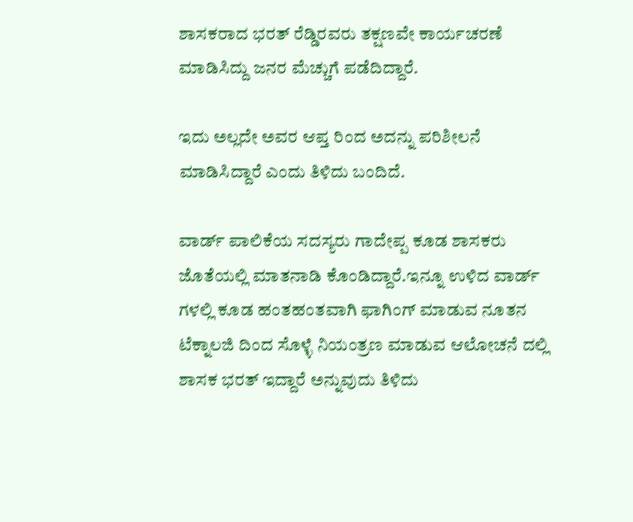ಶಾಸಕರಾದ ಭರತ್ ರೆಡ್ಡಿರವರು ತಕ್ಷಣವೇ ಕಾರ್ಯಚರಣೆ ಮಾಡಿಸಿದ್ದು ಜನರ ಮೆಚ್ಚುಗೆ ಪಡೆದಿದ್ದಾರೆ.

ಇದು ಅಲ್ಲದೇ ಅವರ ಆಪ್ತ ರಿಂದ ಅದನ್ನು ಪರಿಶೀಲನೆ ಮಾಡಿಸಿದ್ದಾರೆ ಎಂದು ತಿಳಿದು ಬಂದಿದೆ.

ವಾರ್ಡ್ ಪಾಲಿಕೆಯ ಸದಸ್ಯರು ಗಾದೇಪ್ಪ ಕೂಡ ಶಾಸಕರು ಜೊತೆಯಲ್ಲಿ ಮಾತನಾಡಿ ಕೊಂಡಿದ್ದಾರೆ.ಇನ್ನೂ ಉಳಿದ ವಾರ್ಡ್ ಗಳಲ್ಲಿ ಕೂಡ ಹಂತಹಂತವಾಗಿ ಫಾಗಿಂಗ್ ಮಾಡುವ ನೂತನ ಟೆಕ್ನಾಲಜಿ ದಿಂದ ಸೊಳ್ಳೆ ನಿಯಂತ್ರಣ ಮಾಡುವ ಆಲೋಚನೆ ದಲ್ಲಿ ಶಾಸಕ ಭರತ್ ಇದ್ದಾರೆ ಅನ್ನುವುದು ತಿಳಿದು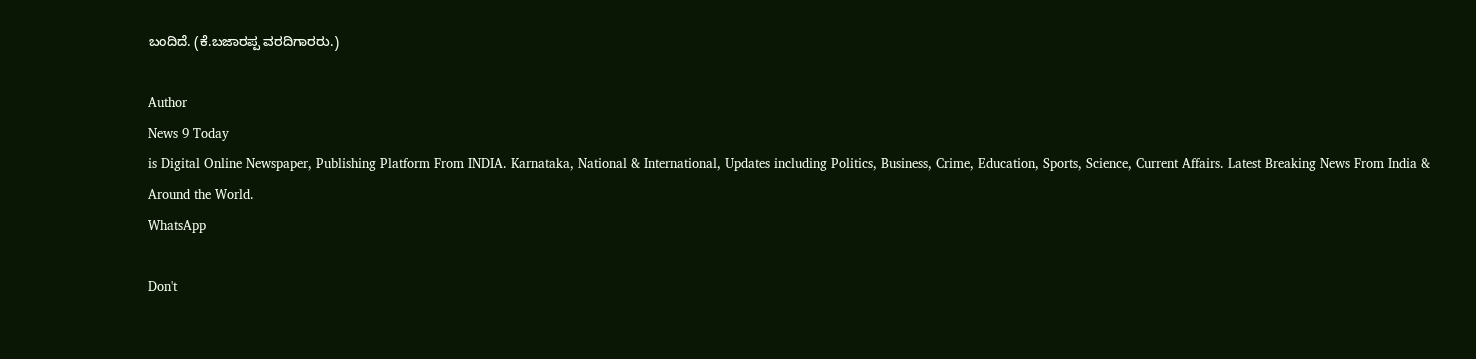ಬಂದಿದೆ. (ಕೆ.ಬಜಾರಪ್ಪ ವರದಿಗಾರರು.)

Author
News 9 Today
is Digital Online Newspaper, Publishing Platform From INDIA. Karnataka, National & International, Updates including Politics, Business, Crime, Education, Sports, Science, Current Affairs. Latest Breaking News From India & Around the World.
WhatsApp

Don't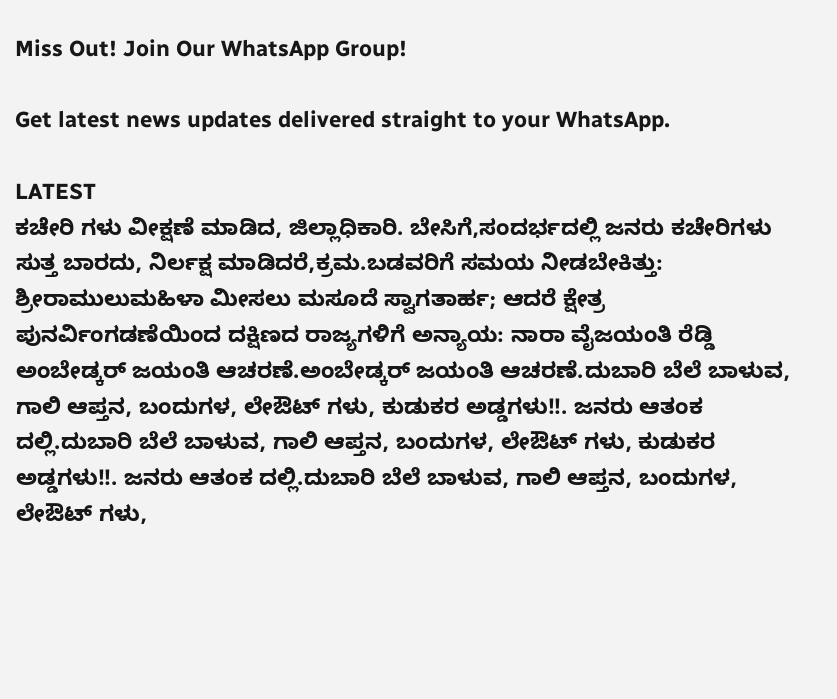Miss Out! Join Our WhatsApp Group!

Get latest news updates delivered straight to your WhatsApp.

LATEST
ಕಚೇರಿ ಗಳು ವೀಕ್ಷಣೆ ಮಾಡಿದ, ಜಿಲ್ಲಾಧಿಕಾರಿ. ಬೇಸಿಗೆ,ಸಂದರ್ಭದಲ್ಲಿ ಜನರು ಕಚೇರಿಗಳು ಸುತ್ತ ಬಾರದು, ನಿರ್ಲಕ್ಷ ಮಾಡಿದರೆ,ಕ್ರಮ.ಬಡವರಿಗೆ ಸಮಯ ನೀಡಬೇಕಿತ್ತು: ಶ್ರೀರಾಮುಲುಮಹಿಳಾ ಮೀಸಲು ಮಸೂದೆ ಸ್ವಾಗತಾರ್ಹ; ಆದರೆ ಕ್ಷೇತ್ರ ಪುನರ್ವಿಂಗಡಣೆಯಿಂದ ದಕ್ಷಿಣದ ರಾಜ್ಯಗಳಿಗೆ ಅನ್ಯಾಯ: ನಾರಾ ವೈಜಯಂತಿ ರೆಡ್ಡಿ ಅಂಬೇಡ್ಕರ್ ಜಯಂತಿ ಆಚರಣೆ.ಅಂಬೇಡ್ಕರ್ ಜಯಂತಿ ಆಚರಣೆ.ದುಬಾರಿ ಬೆಲೆ ಬಾಳುವ, ಗಾಲಿ ಆಪ್ತನ, ಬಂದುಗಳ, ಲೇಔಟ್ ಗಳು, ಕುಡುಕರ ಅಡ್ಡಗಳು!!. ಜನರು ಆತಂಕ ದಲ್ಲಿ.ದುಬಾರಿ ಬೆಲೆ ಬಾಳುವ, ಗಾಲಿ ಆಪ್ತನ, ಬಂದುಗಳ, ಲೇಔಟ್ ಗಳು, ಕುಡುಕರ ಅಡ್ಡಗಳು!!. ಜನರು ಆತಂಕ ದಲ್ಲಿ.ದುಬಾರಿ ಬೆಲೆ ಬಾಳುವ, ಗಾಲಿ ಆಪ್ತನ, ಬಂದುಗಳ, ಲೇಔಟ್ ಗಳು,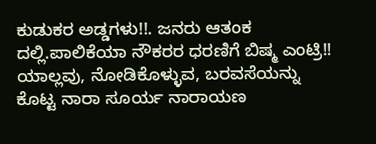ಕುಡುಕರ ಅಡ್ಡಗಳು!!. ಜನರು ಆತಂಕ ದಲ್ಲಿ.ಪಾಲಿಕೆಯಾ ನೌಕರರ ಧರಣಿಗೆ ಬಿಷ್ಮ ಎಂಟ್ರಿ!! ಯಾಲ್ಲವು, ನೋಡಿಕೊಳ್ಳುವ, ಬರವಸೆಯನ್ನು ಕೊಟ್ಟ ನಾರಾ ಸೂರ್ಯ ನಾರಾಯಣ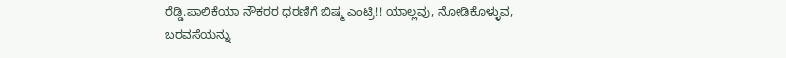ರೆಡ್ಡಿ.ಪಾಲಿಕೆಯಾ ನೌಕರರ ಧರಣಿಗೆ ಬಿಷ್ಮ ಎಂಟ್ರಿ!! ಯಾಲ್ಲವು, ನೋಡಿಕೊಳ್ಳುವ, ಬರವಸೆಯನ್ನು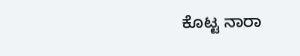ಕೊಟ್ಟ ನಾರಾ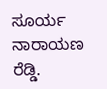ಸೂರ್ಯ ನಾರಾಯಣ ರೆಡ್ಡಿ.